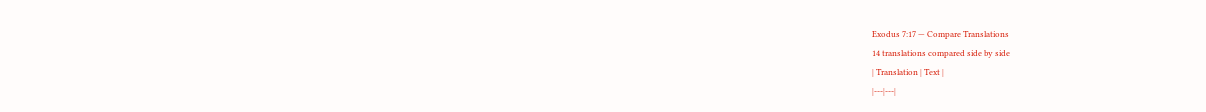Exodus 7:17 — Compare Translations
14 translations compared side by side
| Translation | Text |
|---|---|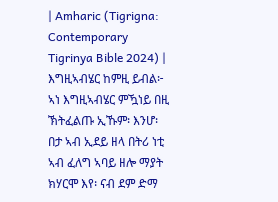| Amharic (Tigrigna: Contemporary Tigrinya Bible 2024) | እግዚኣብሄር ከምዚ ይብል፦ ኣነ እግዚኣብሄር ምዃነይ በዚ ኽትፈልጡ ኢኹም፡ እንሆ፡ በታ ኣብ ኢደይ ዘላ በትሪ ነቲ ኣብ ፈለግ ኣባይ ዘሎ ማያት ክሃርሞ እየ፡ ናብ ደም ድማ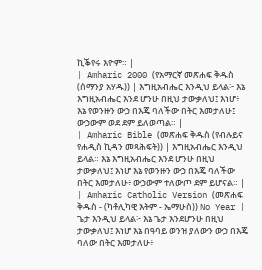ኪቕየሩ እዮም። |
| Amharic 2000 (የአማርኛ መጽሐፍ ቅዱስ (ሰማንያ አሃዱ)) | እግዚአብሔር እንዲህ ይላል፦ እኔ እግዚአብሔር እንደ ሆንሁ በዚህ ታውቃለህ፤ እነሆ፥ እኔ የወንዙን ውኃ በእጄ ባለችው በትር እመታለሁ፤ ውኃውም ወደ ደም ይለወጣል። |
| Amharic Bible (መጽሐፍ ቅዱስ (የብሉይና የሐዲስ ኪዳን መጻሕፍት)) | እግዚአብሔር እንዲህ ይላል። እኔ እግዚአብሔር እንደ ሆንሁ በዚህ ታውቃለህ፤ እነሆ እኔ የወንዙን ውኃ በእጄ ባለችው በትር እመታለሁ፥ ውኃውም ተለውጦ ደም ይሆናል። |
| Amharic Catholic Version (መጽሐፍ ቅዱስ - (ካቶሊካዊ እትም - ኤማሁስ)) No Year | ጌታ እንዲህ ይላል፦ እኔ ጌታ እንደሆንሁ በዚህ ታውቃለህ፤ እነሆ እኔ በዓባይ ወንዝ ያለውን ውኃ በእጄ ባለው በትር እመታለሁ፥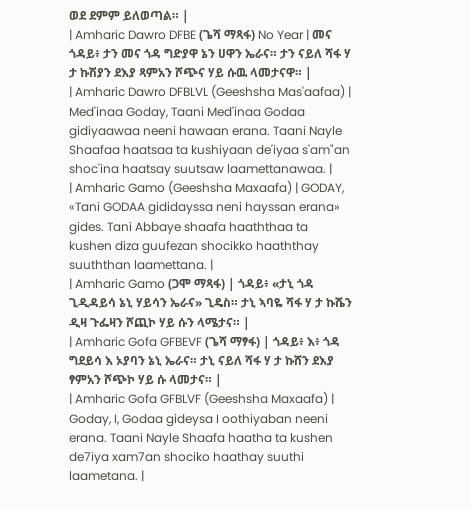ወደ ደምም ይለወጣል። |
| Amharic Dawro DFBE (ጌሻ ማጻፋ) No Year | መና ጎዳይ፥ ታን መና ጎዳ ግድያዋ ኔን ሀዋን ኤራና። ታን ናይለ ሻፋ ሃ ታ ኩሽያን ደእያ ጻምአን ሾጭና ሃይ ሱዉ ላመታናዋ። |
| Amharic Dawro DFBLVL (Geeshsha Mas'aafaa) | Med'inaa Goday, Taani Med'inaa Godaa gidiyaawaa neeni hawaan erana. Taani Nayle Shaafaa haatsaa ta kushiyaan de'iyaa s'am"an shoc'ina haatsay suutsaw laamettanawaa. |
| Amharic Gamo (Geeshsha Maxaafa) | GODAY, «Tani GODAA gididayssa neni hayssan erana» gides. Tani Abbaye shaafa haaththaa ta kushen diza guufezan shocikko haaththay suuththan laamettana. |
| Amharic Gamo (ጋሞ ማጻፋ) | ጎዳይ፥ «ታኒ ጎዳ ጊዲዳይሳ ኔኒ ሃይሳን ኤራና» ጊዴስ። ታኒ ኣባዬ ሻፋ ሃ ታ ኩሼን ዲዛ ጉፌዛን ሾጪኮ ሃይ ሱን ላሜታና። |
| Amharic Gofa GFBEVF (ጌሻ ማፃፋ) | ጎዳይ፥ እ፥ ጎዳ ግደይሳ እ ኦያባን ኔኒ ኤራና። ታኒ ናይለ ሻፋ ሃ ታ ኩሸን ደእያ ፃምአን ሾጭኮ ሃይ ሱ ላመታና። |
| Amharic Gofa GFBLVF (Geeshsha Maxaafa) | Goday, I, Godaa gideysa I oothiyaban neeni erana. Taani Nayle Shaafa haatha ta kushen de7iya xam7an shociko haathay suuthi laametana. |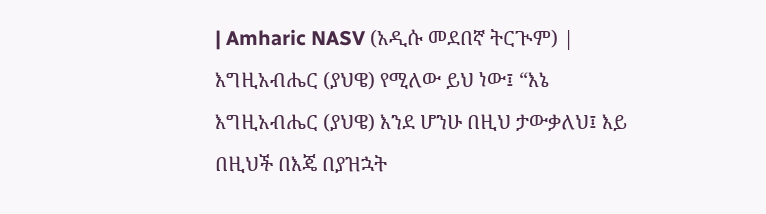| Amharic NASV (አዲሱ መደበኛ ትርጒም) | እግዚአብሔር (ያህዌ) የሚለው ይህ ነው፤ “እኔ እግዚአብሔር (ያህዌ) እንደ ሆንሁ በዚህ ታውቃለህ፤ እይ በዚህች በእጄ በያዝኋት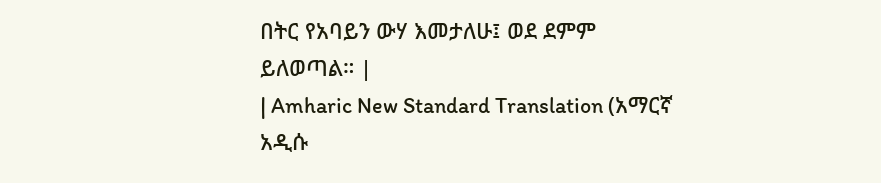በትር የአባይን ውሃ እመታለሁ፤ ወደ ደምም ይለወጣል። |
| Amharic New Standard Translation (አማርኛ አዲሱ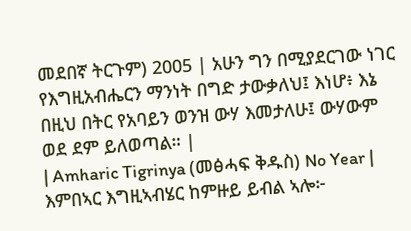መደበኛ ትርጉም) 2005 | አሁን ግን በሚያደርገው ነገር የእግዚአብሔርን ማንነት በግድ ታውቃለህ፤ እነሆ፥ እኔ በዚህ በትር የአባይን ወንዝ ውሃ እመታለሁ፤ ውሃውም ወደ ደም ይለወጣል። |
| Amharic Tigrinya (መፅሓፍ ቅዱስ) No Year | እምበኣር እግዚኣብሄር ከምዙይ ይብል ኣሎ፦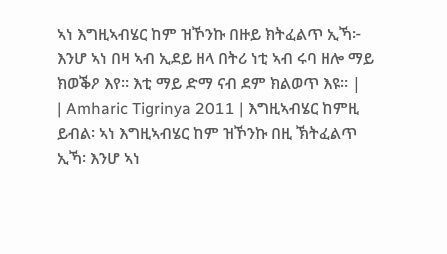ኣነ እግዚኣብሄር ከም ዝኾንኩ በዙይ ክትፈልጥ ኢኻ፦ እንሆ ኣነ በዛ ኣብ ኢደይ ዘላ በትሪ ነቲ ኣብ ሩባ ዘሎ ማይ ክወቕዖ እየ። እቲ ማይ ድማ ናብ ደም ክልወጥ እዩ። |
| Amharic Tigrinya 2011 | እግዚኣብሄር ከምዚ ይብል፡ ኣነ እግዚኣብሄር ከም ዝኾንኩ በዚ ኽትፈልጥ ኢኻ፡ እንሆ ኣነ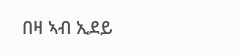በዛ ኣብ ኢደይ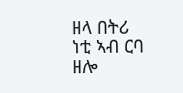ዘላ በትሪ ነቲ ኣብ ርባ ዘሎ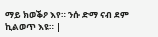ማይ ክወቕዖ እየ። ንሱ ድማ ናብ ደም ኪልወጥ እዩ። |